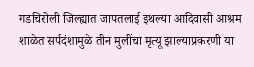गडचिरोली जिल्ह्यात जापतलाई इथल्या आदिवासी आश्रम शाळेत सर्पदंशामुळे तीन मुलींचा मृत्यू झाल्याप्रकरणी या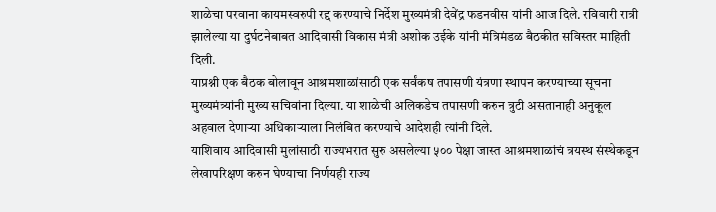शाळेचा परवाना कायमस्वरुपी रद्द करण्याचे निर्देश मुख्यमंत्री देवेंद्र फडनवीस यांनी आज दिले. रविवारी रात्री झालेल्या या दुर्घटनेबाबत आदिवासी विकास मंत्री अशोक उईके यांनी मंत्रिमंडळ बैठकीत सविस्तर माहिती दिली.
याप्रश्नी एक बैठक बोलावून आश्रमशाळांसाठी एक सर्वंकष तपासणी यंत्रणा स्थापन करण्याच्या सूचना मुख्यमंत्र्यांनी मुख्य सचिवांना दिल्या. या शाळेची अलिकडेच तपासणी करुन त्रुटी असतानाही अनुकूल अहवाल देणाऱ्या अधिकाऱ्याला निलंबित करण्याचे आदेशही त्यांनी दिले.
याशिवाय आदिवासी मुलांसाठी राज्यभरात सुरु असलेल्या ५०० पेक्षा जास्त आश्रमशाळांचं त्रयस्थ संस्थेकडून लेखापरिक्षण करुन घेण्याचा निर्णयही राज्य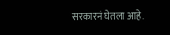सरकारनं घेतला आहे.